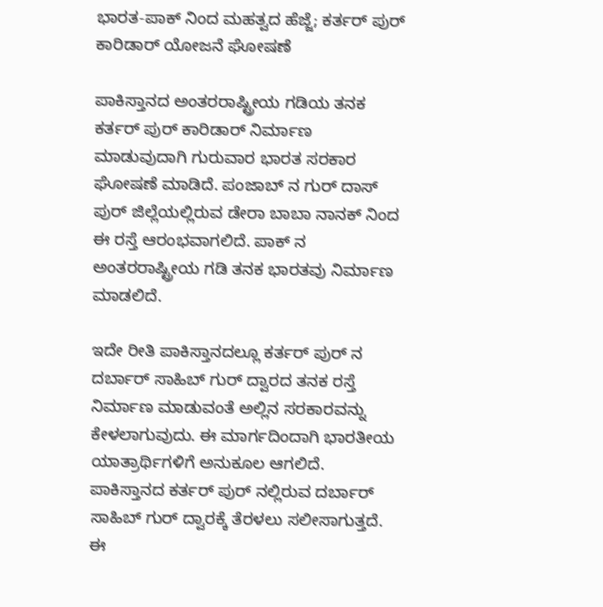ಭಾರತ-ಪಾಕ್ ನಿಂದ ಮಹತ್ವದ ಹೆಜ್ಜೆ; ಕರ್ತರ್ ಪುರ್ ಕಾರಿಡಾರ್ ಯೋಜನೆ ಘೋಷಣೆ

ಪಾಕಿಸ್ತಾನದ ಅಂತರರಾಷ್ಟ್ರೀಯ ಗಡಿಯ ತನಕ ಕರ್ತರ್ ಪುರ್ ಕಾರಿಡಾರ್ ನಿರ್ಮಾಣ ಮಾಡುವುದಾಗಿ ಗುರುವಾರ ಭಾರತ ಸರಕಾರ ಘೋಷಣೆ ಮಾಡಿದೆ. ಪಂಜಾಬ್ ನ ಗುರ್ ದಾಸ್ ಪುರ್ ಜಿಲ್ಲೆಯಲ್ಲಿರುವ ಡೇರಾ ಬಾಬಾ ನಾನಕ್ ನಿಂದ ಈ ರಸ್ತೆ ಆರಂಭವಾಗಲಿದೆ. ಪಾಕ್ ನ ಅಂತರರಾಷ್ಟ್ರೀಯ ಗಡಿ ತನಕ ಭಾರತವು ನಿರ್ಮಾಣ ಮಾಡಲಿದೆ.

ಇದೇ ರೀತಿ ಪಾಕಿಸ್ತಾನದಲ್ಲೂ ಕರ್ತರ್ ಪುರ್ ನ ದರ್ಬಾರ್ ಸಾಹಿಬ್ ಗುರ್ ದ್ವಾರದ ತನಕ ರಸ್ತೆ ನಿರ್ಮಾಣ ಮಾಡುವಂತೆ ಅಲ್ಲಿನ ಸರಕಾರವನ್ನು ಕೇಳಲಾಗುವುದು. ಈ ಮಾರ್ಗದಿಂದಾಗಿ ಭಾರತೀಯ ಯಾತ್ರಾರ್ಥಿಗಳಿಗೆ ಅನುಕೂಲ ಆಗಲಿದೆ. ಪಾಕಿಸ್ತಾನದ ಕರ್ತರ್ ಪುರ್ ನಲ್ಲಿರುವ ದರ್ಬಾರ್ ಸಾಹಿಬ್ ಗುರ್ ದ್ವಾರಕ್ಕೆ ತೆರಳಲು ಸಲೀಸಾಗುತ್ತದೆ. ಈ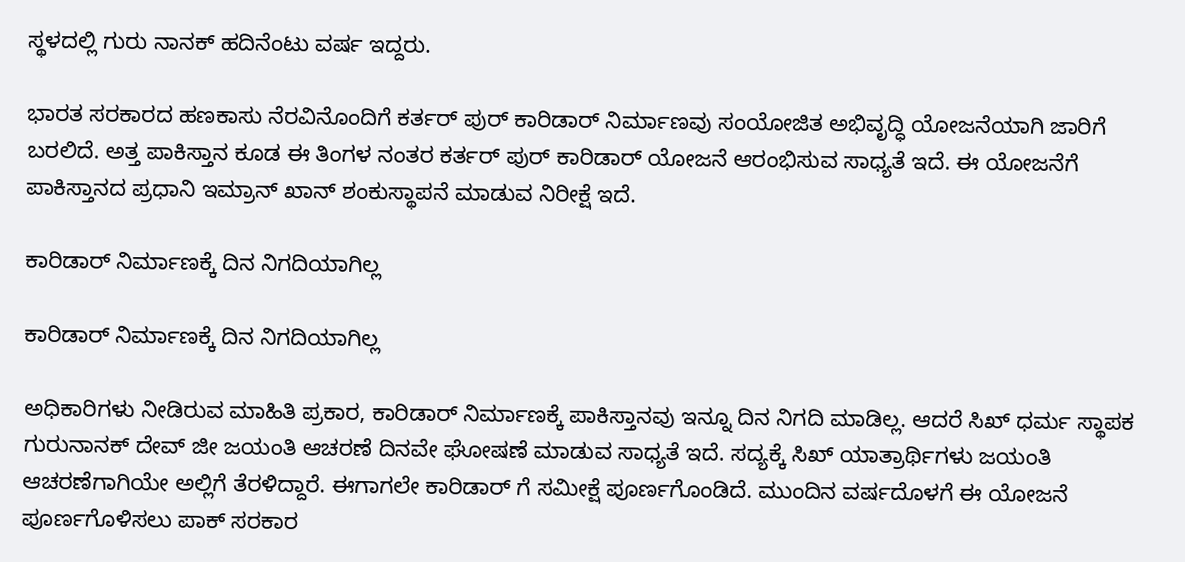ಸ್ಥಳದಲ್ಲಿ ಗುರು ನಾನಕ್ ಹದಿನೆಂಟು ವರ್ಷ ಇದ್ದರು.

ಭಾರತ ಸರಕಾರದ ಹಣಕಾಸು ನೆರವಿನೊಂದಿಗೆ ಕರ್ತರ್ ಪುರ್ ಕಾರಿಡಾರ್ ನಿರ್ಮಾಣವು ಸಂಯೋಜಿತ ಅಭಿವೃದ್ಧಿ ಯೋಜನೆಯಾಗಿ ಜಾರಿಗೆ ಬರಲಿದೆ. ಅತ್ತ ಪಾಕಿಸ್ತಾನ ಕೂಡ ಈ ತಿಂಗಳ ನಂತರ ಕರ್ತರ್ ಪುರ್ ಕಾರಿಡಾರ್ ಯೋಜನೆ ಆರಂಭಿಸುವ ಸಾಧ್ಯತೆ ಇದೆ. ಈ ಯೋಜನೆಗೆ ಪಾಕಿಸ್ತಾನದ ಪ್ರಧಾನಿ ಇಮ್ರಾನ್ ಖಾನ್ ಶಂಕುಸ್ಥಾಪನೆ ಮಾಡುವ ನಿರೀಕ್ಷೆ ಇದೆ.

ಕಾರಿಡಾರ್ ನಿರ್ಮಾಣಕ್ಕೆ ದಿನ ನಿಗದಿಯಾಗಿಲ್ಲ

ಕಾರಿಡಾರ್ ನಿರ್ಮಾಣಕ್ಕೆ ದಿನ ನಿಗದಿಯಾಗಿಲ್ಲ

ಅಧಿಕಾರಿಗಳು ನೀಡಿರುವ ಮಾಹಿತಿ ಪ್ರಕಾರ, ಕಾರಿಡಾರ್ ನಿರ್ಮಾಣಕ್ಕೆ ಪಾಕಿಸ್ತಾನವು ಇನ್ನೂ ದಿನ ನಿಗದಿ ಮಾಡಿಲ್ಲ. ಆದರೆ ಸಿಖ್ ಧರ್ಮ ಸ್ಥಾಪಕ ಗುರುನಾನಕ್ ದೇವ್ ಜೀ ಜಯಂತಿ ಆಚರಣೆ ದಿನವೇ ಘೋಷಣೆ ಮಾಡುವ ಸಾಧ್ಯತೆ ಇದೆ. ಸದ್ಯಕ್ಕೆ ಸಿಖ್ ಯಾತ್ರಾರ್ಥಿಗಳು ಜಯಂತಿ ಆಚರಣೆಗಾಗಿಯೇ ಅಲ್ಲಿಗೆ ತೆರಳಿದ್ದಾರೆ. ಈಗಾಗಲೇ ಕಾರಿಡಾರ್ ಗೆ ಸಮೀಕ್ಷೆ ಪೂರ್ಣಗೊಂಡಿದೆ. ಮುಂದಿನ ವರ್ಷದೊಳಗೆ ಈ ಯೋಜನೆ ಪೂರ್ಣಗೊಳಿಸಲು ಪಾಕ್ ಸರಕಾರ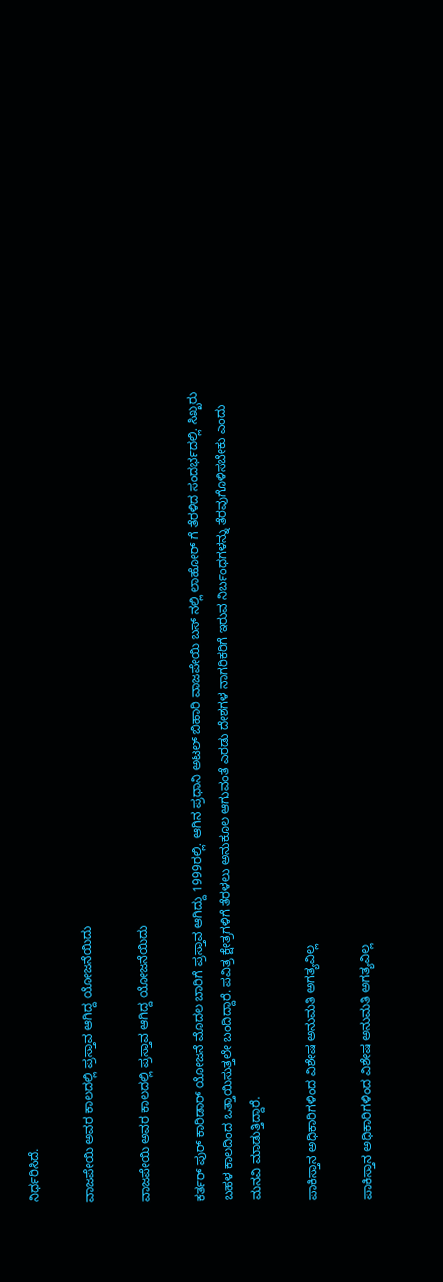ನಿರ್ಧರಿಸಿದೆ.

ವಾಜಪೇಯಿ ಅವರ ಕಾಲದಲ್ಲಿ ಪ್ರಸ್ತಾವ ಆಗಿದ್ದ ಯೋಜನೆಯಿದು

ವಾಜಪೇಯಿ ಅವರ ಕಾಲದಲ್ಲಿ ಪ್ರಸ್ತಾವ ಆಗಿದ್ದ ಯೋಜನೆಯಿದು

ಕರ್ತರ್ ಪುರ್ ಕಾರಿಡಾರ್ ಯೋಜನೆ ಮೊದಲ ಬಾರಿಗೆ ಪ್ರಸ್ತಾವ ಆಗಿದ್ದು 1999ರಲ್ಲಿ. ಆಗಿನ ಪ್ರಧಾನಿ ಅಟಲ್ ಬಿಹಾರಿ ವಾಜಪೇಯಿ ಬಸ್ ನಲ್ಲಿ ಲಾಹೋರ್ ಗೆ ತೆರಳಿದ ಸಂದರ್ಭದಲ್ಲಿ. ಸಿಖ್ಖರು ಬಹಳ ಕಾಲದಿಂದ ಒತ್ತಾಯಿಸುತ್ತಲೇ ಬಂದಿದ್ದಾರೆ. ಪವಿತ್ರ ಕ್ಷೇತ್ರಗಳಿಗೆ ತೆರಳಲು ಅನುಕೂಲ ಆಗುವಂತೆ ಎರಡು ದೇಶಗಳ ನಾಗರಿಕರಿಗೆ ಇರುವ ನಿರ್ಬಂಧಗಳನ್ನು ತೆರವುಗೊಳಿಸಬೇಕು ಎಂದು ಮನವಿ ಮಾಡುತ್ತಿದ್ದಾರೆ.

ಪಾಕಿಸ್ತಾನ ಅಧಿಕಾರಿಗಳಿಂದ ವಿಶೇಷ ಅನುಮತಿ ಅಗತ್ಯವಿಲ್ಲ

ಪಾಕಿಸ್ತಾನ ಅಧಿಕಾರಿಗಳಿಂದ ವಿಶೇಷ ಅನುಮತಿ ಅಗತ್ಯವಿಲ್ಲ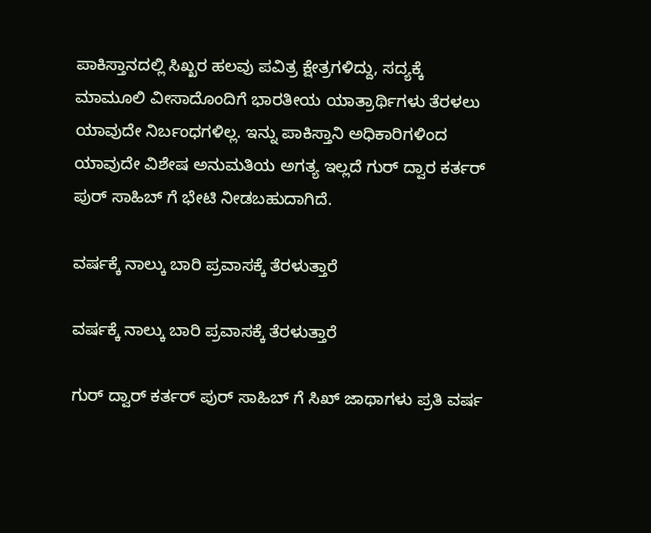ಪಾಕಿಸ್ತಾನದಲ್ಲಿ ಸಿಖ್ಖರ ಹಲವು ಪವಿತ್ರ ಕ್ಷೇತ್ರಗಳಿದ್ದು, ಸದ್ಯಕ್ಕೆ ಮಾಮೂಲಿ ವೀಸಾದೊಂದಿಗೆ ಭಾರತೀಯ ಯಾತ್ರಾರ್ಥಿಗಳು ತೆರಳಲು ಯಾವುದೇ ನಿರ್ಬಂಧಗಳಿಲ್ಲ. ಇನ್ನು ಪಾಕಿಸ್ತಾನಿ ಅಧಿಕಾರಿಗಳಿಂದ ಯಾವುದೇ ವಿಶೇಷ ಅನುಮತಿಯ ಅಗತ್ಯ ಇಲ್ಲದೆ ಗುರ್ ದ್ವಾರ ಕರ್ತರ್ ಪುರ್ ಸಾಹಿಬ್ ಗೆ ಭೇಟಿ ನೀಡಬಹುದಾಗಿದೆ.

ವರ್ಷಕ್ಕೆ ನಾಲ್ಕು ಬಾರಿ ಪ್ರವಾಸಕ್ಕೆ ತೆರಳುತ್ತಾರೆ

ವರ್ಷಕ್ಕೆ ನಾಲ್ಕು ಬಾರಿ ಪ್ರವಾಸಕ್ಕೆ ತೆರಳುತ್ತಾರೆ

ಗುರ್ ದ್ವಾರ್ ಕರ್ತರ್ ಪುರ್ ಸಾಹಿಬ್ ಗೆ ಸಿಖ್ ಜಾಥಾಗಳು ಪ್ರತಿ ವರ್ಷ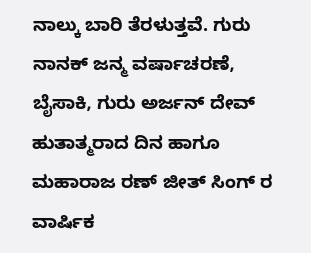ನಾಲ್ಕು ಬಾರಿ ತೆರಳುತ್ತವೆ. ಗುರು ನಾನಕ್ ಜನ್ಮ ವರ್ಷಾಚರಣೆ, ಬೈಸಾಕಿ, ಗುರು ಅರ್ಜನ್ ದೇವ್ ಹುತಾತ್ಮರಾದ ದಿನ ಹಾಗೂ ಮಹಾರಾಜ ರಣ್ ಜೀತ್ ಸಿಂಗ್ ರ ವಾರ್ಷಿಕ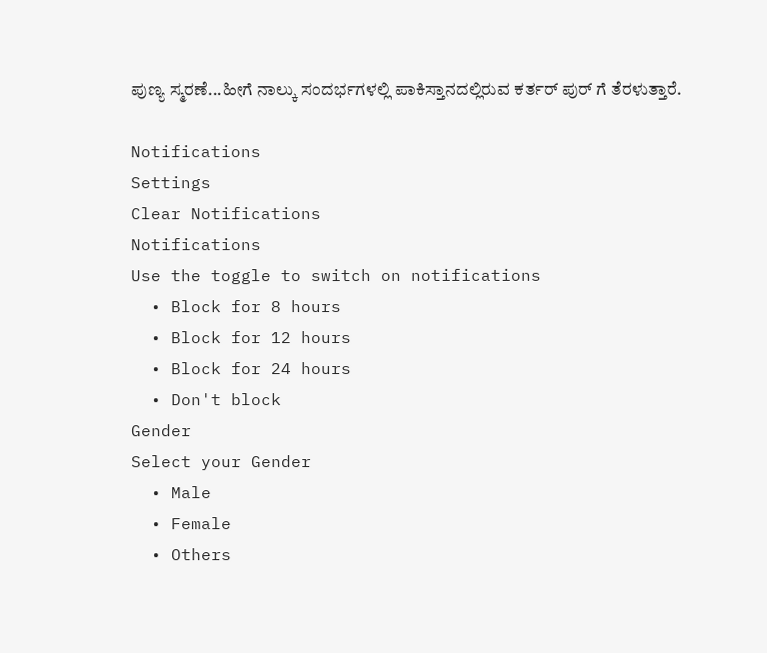ಪುಣ್ಯ ಸ್ಮರಣೆ...ಹೀಗೆ ನಾಲ್ಕು ಸಂದರ್ಭಗಳಲ್ಲಿ ಪಾಕಿಸ್ತಾನದಲ್ಲಿರುವ ಕರ್ತರ್ ಪುರ್ ಗೆ ತೆರಳುತ್ತಾರೆ.

Notifications
Settings
Clear Notifications
Notifications
Use the toggle to switch on notifications
  • Block for 8 hours
  • Block for 12 hours
  • Block for 24 hours
  • Don't block
Gender
Select your Gender
  • Male
  • Female
  • Others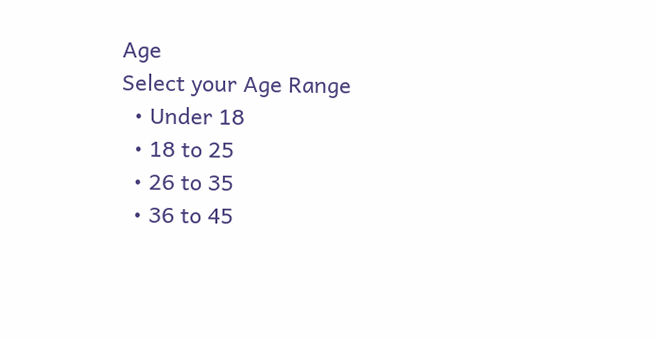Age
Select your Age Range
  • Under 18
  • 18 to 25
  • 26 to 35
  • 36 to 45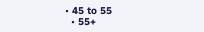• 45 to 55
  • 55+